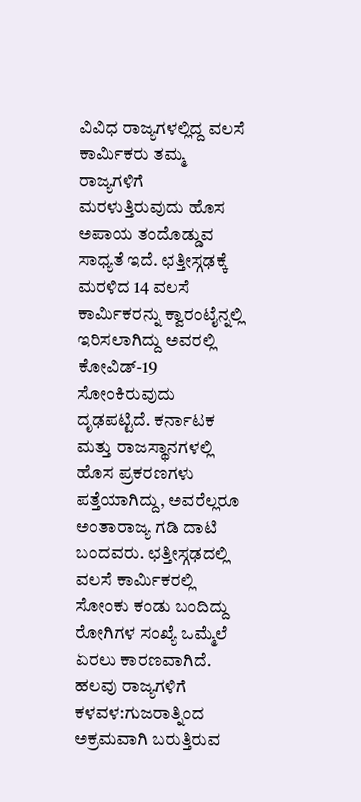ವಿವಿಧ ರಾಜ್ಯಗಳಲ್ಲಿದ್ದ ವಲಸೆ ಕಾರ್ವಿುಕರು ತಮ್ಮ ರಾಜ್ಯಗಳಿಗೆ ಮರಳುತ್ತಿರುವುದು ಹೊಸ ಅಪಾಯ ತಂದೊಡ್ಡುವ ಸಾಧ್ಯತೆ ಇದೆ. ಛತ್ತೀಸ್ಗಢಕ್ಕೆ ಮರಳಿದ 14 ವಲಸೆ ಕಾರ್ವಿುಕರನ್ನು ಕ್ವಾರಂಟೈನ್ನಲ್ಲಿ ಇರಿಸಲಾಗಿದ್ದು ಅವರಲ್ಲಿ ಕೋವಿಡ್-19 ಸೋಂಕಿರುವುದು ದೃಢಪಟ್ಟಿದೆ. ಕರ್ನಾಟಕ ಮತ್ತು ರಾಜಸ್ಥಾನಗಳಲ್ಲಿ ಹೊಸ ಪ್ರಕರಣಗಳು ಪತ್ತೆಯಾಗಿದ್ದು, ಅವರೆಲ್ಲರೂ ಅಂತಾರಾಜ್ಯ ಗಡಿ ದಾಟಿ ಬಂದವರು. ಛತ್ತೀಸ್ಗಢದಲ್ಲಿ ವಲಸೆ ಕಾರ್ವಿುಕರಲ್ಲಿ ಸೋಂಕು ಕಂಡು ಬಂದಿದ್ದು ರೋಗಿಗಳ ಸಂಖ್ಯೆ ಒಮ್ಮೆಲೆ ಏರಲು ಕಾರಣವಾಗಿದೆ.
ಹಲವು ರಾಜ್ಯಗಳಿಗೆ ಕಳವಳ:ಗುಜರಾತ್ನಿಂದ ಅಕ್ರಮವಾಗಿ ಬರುತ್ತಿರುವ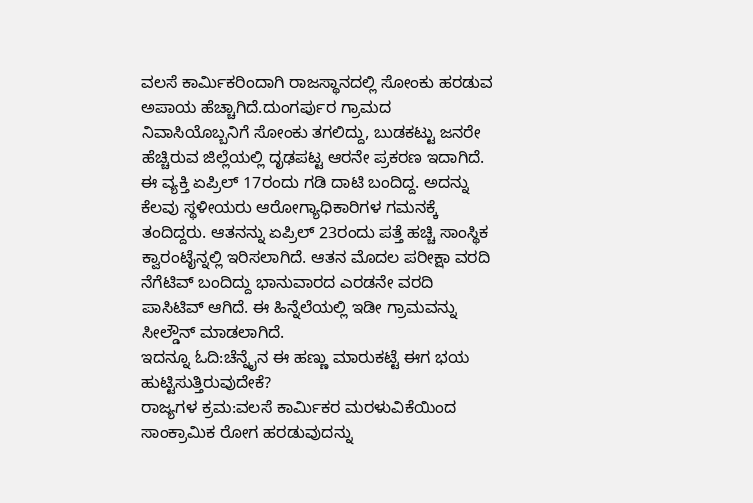ವಲಸೆ ಕಾರ್ವಿುಕರಿಂದಾಗಿ ರಾಜಸ್ಥಾನದಲ್ಲಿ ಸೋಂಕು ಹರಡುವ ಅಪಾಯ ಹೆಚ್ಚಾಗಿದೆ.ದುಂಗರ್ಪುರ ಗ್ರಾಮದ ನಿವಾಸಿಯೊಬ್ಬನಿಗೆ ಸೋಂಕು ತಗಲಿದ್ದು, ಬುಡಕಟ್ಟು ಜನರೇ ಹೆಚ್ಚಿರುವ ಜಿಲ್ಲೆಯಲ್ಲಿ ದೃಢಪಟ್ಟ ಆರನೇ ಪ್ರಕರಣ ಇದಾಗಿದೆ. ಈ ವ್ಯಕ್ತಿ ಏಪ್ರಿಲ್ 17ರಂದು ಗಡಿ ದಾಟಿ ಬಂದಿದ್ದ. ಅದನ್ನು ಕೆಲವು ಸ್ಥಳೀಯರು ಆರೋಗ್ಯಾಧಿಕಾರಿಗಳ ಗಮನಕ್ಕೆ ತಂದಿದ್ದರು. ಆತನನ್ನು ಏಪ್ರಿಲ್ 23ರಂದು ಪತ್ತೆ ಹಚ್ಚಿ ಸಾಂಸ್ಥಿಕ ಕ್ವಾರಂಟೈನ್ನಲ್ಲಿ ಇರಿಸಲಾಗಿದೆ. ಆತನ ಮೊದಲ ಪರೀಕ್ಷಾ ವರದಿ ನೆಗೆಟಿವ್ ಬಂದಿದ್ದು ಭಾನುವಾರದ ಎರಡನೇ ವರದಿ ಪಾಸಿಟಿವ್ ಆಗಿದೆ. ಈ ಹಿನ್ನೆಲೆಯಲ್ಲಿ ಇಡೀ ಗ್ರಾಮವನ್ನು ಸೀಲ್ಡೌನ್ ಮಾಡಲಾಗಿದೆ.
ಇದನ್ನೂ ಓದಿ:ಚೆನ್ನೈನ ಈ ಹಣ್ಣು ಮಾರುಕಟ್ಟೆ ಈಗ ಭಯ ಹುಟ್ಟಿಸುತ್ತಿರುವುದೇಕೆ?
ರಾಜ್ಯಗಳ ಕ್ರಮ:ವಲಸೆ ಕಾರ್ವಿುಕರ ಮರಳುವಿಕೆಯಿಂದ ಸಾಂಕ್ರಾಮಿಕ ರೋಗ ಹರಡುವುದನ್ನು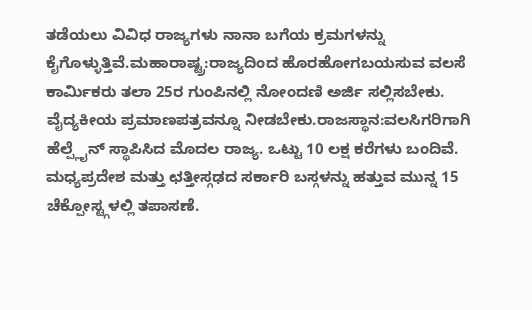ತಡೆಯಲು ವಿವಿಧ ರಾಜ್ಯಗಳು ನಾನಾ ಬಗೆಯ ಕ್ರಮಗಳನ್ನು ಕೈಗೊಳ್ಳುತ್ತಿವೆ.ಮಹಾರಾಷ್ಟ್ರ:ರಾಜ್ಯದಿಂದ ಹೊರಹೋಗಬಯಸುವ ವಲಸೆ ಕಾರ್ವಿುಕರು ತಲಾ 25ರ ಗುಂಪಿನಲ್ಲಿ ನೋಂದಣಿ ಅರ್ಜಿ ಸಲ್ಲಿಸಬೇಕು. ವೈದ್ಯಕೀಯ ಪ್ರಮಾಣಪತ್ರವನ್ನೂ ನೀಡಬೇಕು.ರಾಜಸ್ಥಾನ:ವಲಸಿಗರಿಗಾಗಿ ಹೆಲ್ಪ್ಲೈನ್ ಸ್ಥಾಪಿಸಿದ ಮೊದಲ ರಾಜ್ಯ. ಒಟ್ಟು 10 ಲಕ್ಷ ಕರೆಗಳು ಬಂದಿವೆ. ಮಧ್ಯಪ್ರದೇಶ ಮತ್ತು ಛತ್ತೀಸ್ಗಢದ ಸರ್ಕಾರಿ ಬಸ್ಗಳನ್ನು ಹತ್ತುವ ಮುನ್ನ 15 ಚೆಕ್ಪೋಸ್ಟ್ಗಳಲ್ಲಿ ತಪಾಸಣೆ.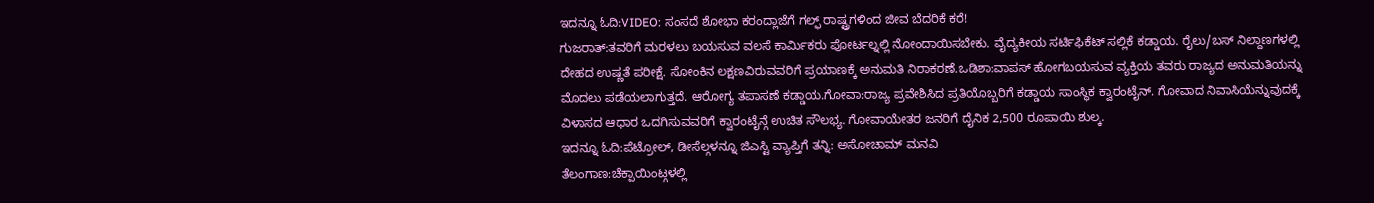ಇದನ್ನೂ ಓದಿ:VIDEO: ಸಂಸದೆ ಶೋಭಾ ಕರಂದ್ಲಾಜೆಗೆ ಗಲ್ಫ್ ರಾಷ್ಟ್ರಗಳಿಂದ ಜೀವ ಬೆದರಿಕೆ ಕರೆ!
ಗುಜರಾತ್:ತವರಿಗೆ ಮರಳಲು ಬಯಸುವ ವಲಸೆ ಕಾರ್ವಿುಕರು ಪೋರ್ಟಲ್ನಲ್ಲಿ ನೋಂದಾಯಿಸಬೇಕು. ವೈದ್ಯಕೀಯ ಸರ್ಟಿಫಿಕೆಟ್ ಸಲ್ಲಿಕೆ ಕಡ್ಡಾಯ. ರೈಲು/ಬಸ್ ನಿಲ್ದಾಣಗಳಲ್ಲಿ ದೇಹದ ಉಷ್ಣತೆ ಪರೀಕ್ಷೆ. ಸೋಂಕಿನ ಲಕ್ಷಣವಿರುವವರಿಗೆ ಪ್ರಯಾಣಕ್ಕೆ ಅನುಮತಿ ನಿರಾಕರಣೆ.ಒಡಿಶಾ:ವಾಪಸ್ ಹೋಗಬಯಸುವ ವ್ಯಕ್ತಿಯ ತವರು ರಾಜ್ಯದ ಅನುಮತಿಯನ್ನು ಮೊದಲು ಪಡೆಯಲಾಗುತ್ತದೆ. ಆರೋಗ್ಯ ತಪಾಸಣೆ ಕಡ್ಡಾಯ.ಗೋವಾ:ರಾಜ್ಯ ಪ್ರವೇಶಿಸಿದ ಪ್ರತಿಯೊಬ್ಬರಿಗೆ ಕಡ್ಡಾಯ ಸಾಂಸ್ಥಿಕ ಕ್ವಾರಂಟೈನ್. ಗೋವಾದ ನಿವಾಸಿಯೆನ್ನುವುದಕ್ಕೆ ವಿಳಾಸದ ಆಧಾರ ಒದಗಿಸುವವರಿಗೆ ಕ್ವಾರಂಟೈನ್ಗೆ ಉಚಿತ ಸೌಲಭ್ಯ. ಗೋವಾಯೇತರ ಜನರಿಗೆ ದೈನಿಕ 2,500 ರೂಪಾಯಿ ಶುಲ್ಕ.
ಇದನ್ನೂ ಓದಿ:ಪೆಟ್ರೋಲ್, ಡೀಸೆಲ್ಗಳನ್ನೂ ಜಿಎಸ್ಟಿ ವ್ಯಾಪ್ತಿಗೆ ತನ್ನಿ: ಅಸೋಚಾಮ್ ಮನವಿ
ತೆಲಂಗಾಣ:ಚೆಕ್ಪಾಯಿಂಟ್ಗಳಲ್ಲಿ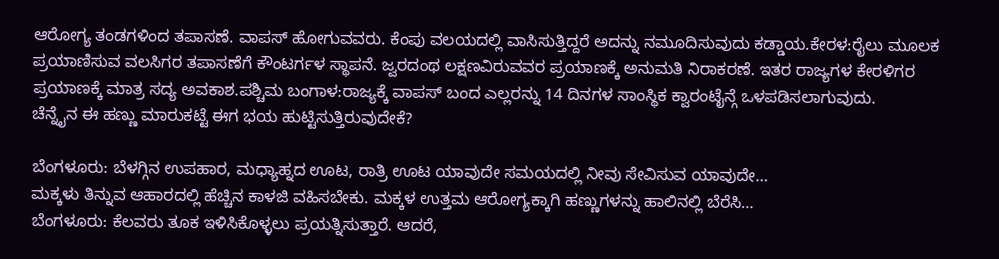ಆರೋಗ್ಯ ತಂಡಗಳಿಂದ ತಪಾಸಣೆ. ವಾಪಸ್ ಹೋಗುವವರು. ಕೆಂಪು ವಲಯದಲ್ಲಿ ವಾಸಿಸುತ್ತಿದ್ದರೆ ಅದನ್ನು ನಮೂದಿಸುವುದು ಕಡ್ಡಾಯ.ಕೇರಳ:ರೈಲು ಮೂಲಕ ಪ್ರಯಾಣಿಸುವ ವಲಸಿಗರ ತಪಾಸಣೆಗೆ ಕೌಂಟರ್ಗಳ ಸ್ಥಾಪನೆ. ಜ್ವರದಂಥ ಲಕ್ಷಣವಿರುವವರ ಪ್ರಯಾಣಕ್ಕೆ ಅನುಮತಿ ನಿರಾಕರಣೆ. ಇತರ ರಾಜ್ಯಗಳ ಕೇರಳಿಗರ ಪ್ರಯಾಣಕ್ಕೆ ಮಾತ್ರ ಸದ್ಯ ಅವಕಾಶ.ಪಶ್ಚಿಮ ಬಂಗಾಳ:ರಾಜ್ಯಕ್ಕೆ ವಾಪಸ್ ಬಂದ ಎಲ್ಲರನ್ನು 14 ದಿನಗಳ ಸಾಂಸ್ಥಿಕ ಕ್ವಾರಂಟೈನ್ಗೆ ಒಳಪಡಿಸಲಾಗುವುದು.
ಚೆನ್ನೈನ ಈ ಹಣ್ಣು ಮಾರುಕಟ್ಟೆ ಈಗ ಭಯ ಹುಟ್ಟಿಸುತ್ತಿರುವುದೇಕೆ?

ಬೆಂಗಳೂರು: ಬೆಳಗ್ಗಿನ ಉಪಹಾರ, ಮಧ್ಯಾಹ್ನದ ಊಟ, ರಾತ್ರಿ ಊಟ ಯಾವುದೇ ಸಮಯದಲ್ಲಿ ನೀವು ಸೇವಿಸುವ ಯಾವುದೇ…
ಮಕ್ಕಳು ತಿನ್ನುವ ಆಹಾರದಲ್ಲಿ ಹೆಚ್ಚಿನ ಕಾಳಜಿ ವಹಿಸಬೇಕು. ಮಕ್ಕಳ ಉತ್ತಮ ಆರೋಗ್ಯಕ್ಕಾಗಿ ಹಣ್ಣುಗಳನ್ನು ಹಾಲಿನಲ್ಲಿ ಬೆರೆಸಿ…
ಬೆಂಗಳೂರು: ಕೆಲವರು ತೂಕ ಇಳಿಸಿಕೊಳ್ಳಲು ಪ್ರಯತ್ನಿಸುತ್ತಾರೆ. ಆದರೆ,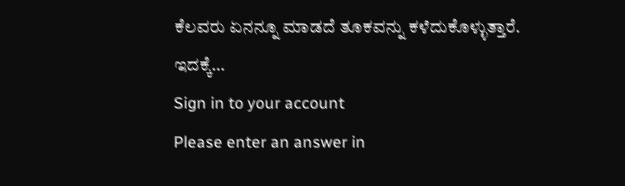ಕೆಲವರು ಏನನ್ನೂ ಮಾಡದೆ ತೂಕವನ್ನು ಕಳೆದುಕೊಳ್ಳುತ್ತಾರೆ. ಇದಕ್ಕೆ…
Sign in to your account
Please enter an answer in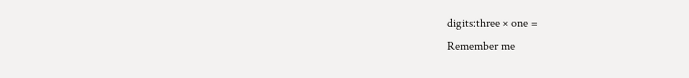digits:three × one =
Remember me